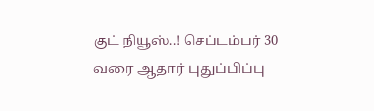குட் நியூஸ்..! செப்டம்பர் 30 வரை ஆதார் புதுப்பிப்பு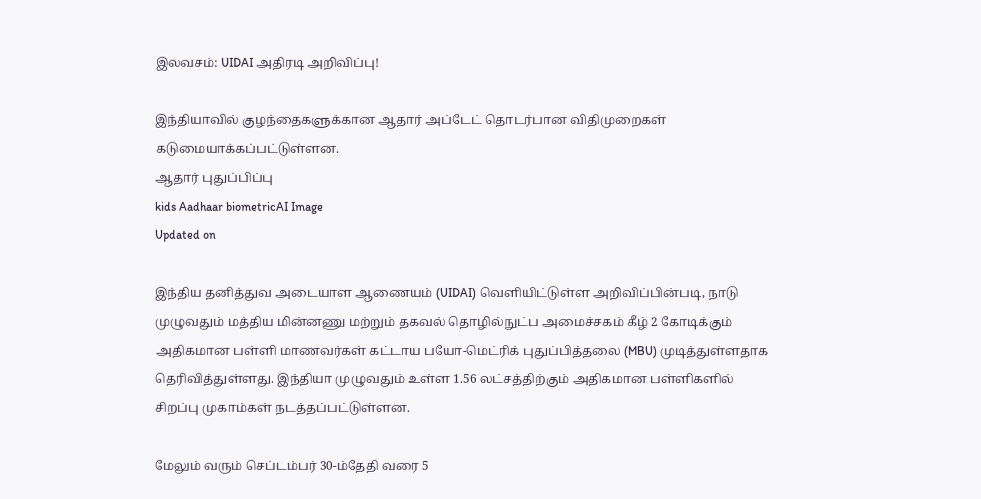இலவசம்: UIDAI அதிரடி அறிவிப்பு!

இந்தியாவில் குழந்தைகளுக்கான ஆதார் அப்டேட் தொடர்பான விதிமுறைகள் கடுமையாக்கப்பட்டுள்ளன.
ஆதார் புதுப்பிப்பு
kids Aadhaar biometricAI Image
Updated on

இந்திய தனித்துவ அடையாள ஆணையம் (UIDAI) வெளியிட்டுள்ள அறிவிப்பின்படி, நாடு முழுவதும் மத்திய மின்னணு மற்றும் தகவல் தொழில்நுட்ப அமைச்சகம் கீழ் 2 கோடிக்கும் அதிகமான பள்ளி மாணவர்கள் கட்டாய பயோ-மெட்ரிக் புதுப்பித்தலை (MBU) முடித்துள்ளதாக தெரிவித்துள்ளது. இந்தியா முழுவதும் உள்ள 1.56 லட்சத்திற்கும் அதிகமான பள்ளிகளில் சிறப்பு முகாம்கள் நடத்தப்பட்டுள்ளன.

மேலும் வரும் செப்டம்பர் 30-ம்தேதி வரை 5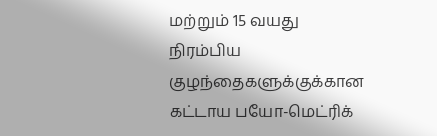மற்றும் 15 வயது நிரம்பிய குழந்தைகளுக்குக்கான கட்டாய பயோ-மெட்ரிக்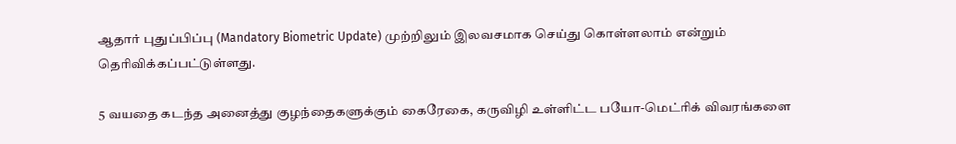ஆதார் புதுப்பிப்பு (Mandatory Biometric Update) முற்றிலும் இலவசமாக செய்து கொள்ளலாம் என்றும் தெரிவிக்கப்பட்டுள்ளது.

5 வயதை கடந்த அனைத்து குழந்தைகளுக்கும் கைரேகை, கருவிழி உள்ளிட்ட பயோ-மெட்ரிக் விவரங்களை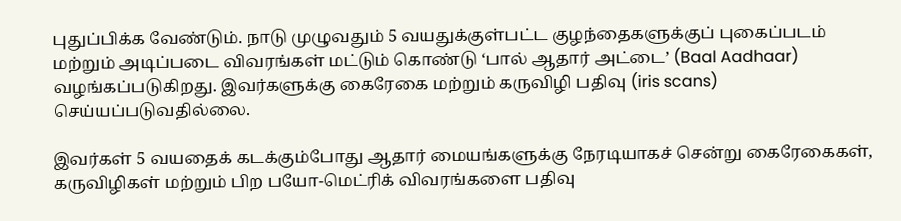புதுப்பிக்க வேண்டும். நாடு முழுவதும் 5 வயதுக்குள்பட்ட குழந்தைகளுக்குப் புகைப்படம் மற்றும் அடிப்படை விவரங்கள் மட்டும் கொண்டு ‘பால் ஆதார் அட்டை’ (Baal Aadhaar) வழங்கப்படுகிறது. இவர்களுக்கு கைரேகை மற்றும் கருவிழி பதிவு (iris scans) செய்யப்படுவதில்லை.

இவர்கள் 5 வயதைக் கடக்கும்போது ஆதார் மையங்களுக்கு நேரடியாகச் சென்று கைரேகைகள், கருவிழிகள் மற்றும் பிற பயோ-மெட்ரிக் விவரங்களை பதிவு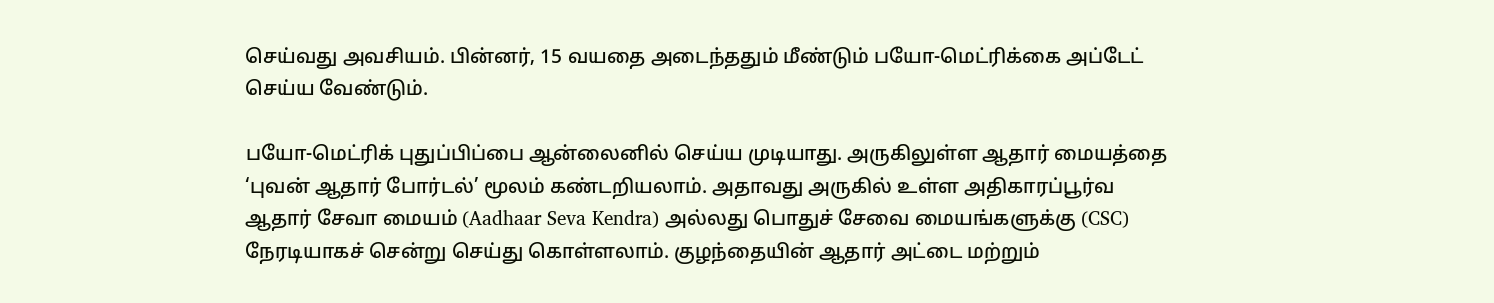செய்வது அவசியம். பின்னர், 15 வயதை அடைந்ததும் மீண்டும் பயோ-மெட்ரிக்கை அப்டேட் செய்ய வேண்டும்.

பயோ-மெட்ரிக் புதுப்பிப்பை ஆன்லைனில் செய்ய முடியாது. அருகிலுள்ள ஆதார் மையத்தை ‘புவன் ஆதார் போர்டல்’ மூலம் கண்டறியலாம். அதாவது அருகில் உள்ள அதிகாரப்பூர்வ ஆதார் சேவா மையம் (Aadhaar Seva Kendra) அல்லது பொதுச் சேவை மையங்களுக்கு (CSC) நேரடியாகச் சென்று செய்து கொள்ளலாம். குழந்தையின் ஆதார் அட்டை மற்றும்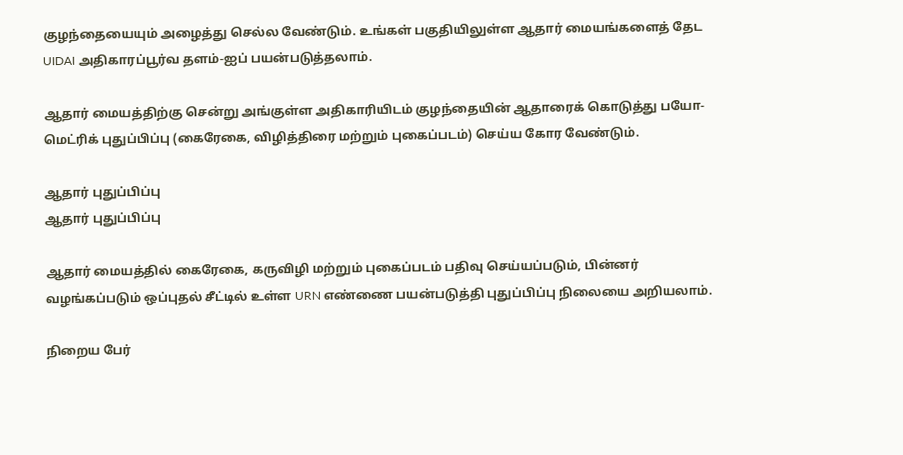குழந்தையையும் அழைத்து செல்ல வேண்டும். உங்கள் பகுதியிலுள்ள ஆதார் மையங்களைத் தேட UIDAI அதிகாரப்பூர்வ தளம்-ஐப் பயன்படுத்தலாம்.

ஆதார் மையத்திற்கு சென்று அங்குள்ள அதிகாரியிடம் குழந்தையின் ஆதாரைக் கொடுத்து பயோ-மெட்ரிக் புதுப்பிப்பு (கைரேகை, விழித்திரை மற்றும் புகைப்படம்) செய்ய கோர வேண்டும்.

ஆதார் புதுப்பிப்பு
ஆதார் புதுப்பிப்பு

ஆதார் மையத்தில் கைரேகை, கருவிழி மற்றும் புகைப்படம் பதிவு செய்யப்படும், பின்னர் வழங்கப்படும் ஒப்புதல் சீட்டில் உள்ள URN எண்ணை பயன்படுத்தி புதுப்பிப்பு நிலையை அறியலாம்.

நிறைய பேர்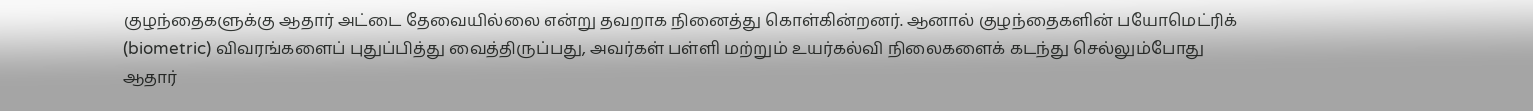குழந்தைகளுக்கு ஆதார் அட்டை தேவையில்லை என்று தவறாக நினைத்து கொள்கின்றனர். ஆனால் குழந்தைகளின் பயோமெட்ரிக் (biometric) விவரங்களைப் புதுப்பித்து வைத்திருப்பது, அவர்கள் பள்ளி மற்றும் உயர்கல்வி நிலைகளைக் கடந்து செல்லும்போது ஆதார்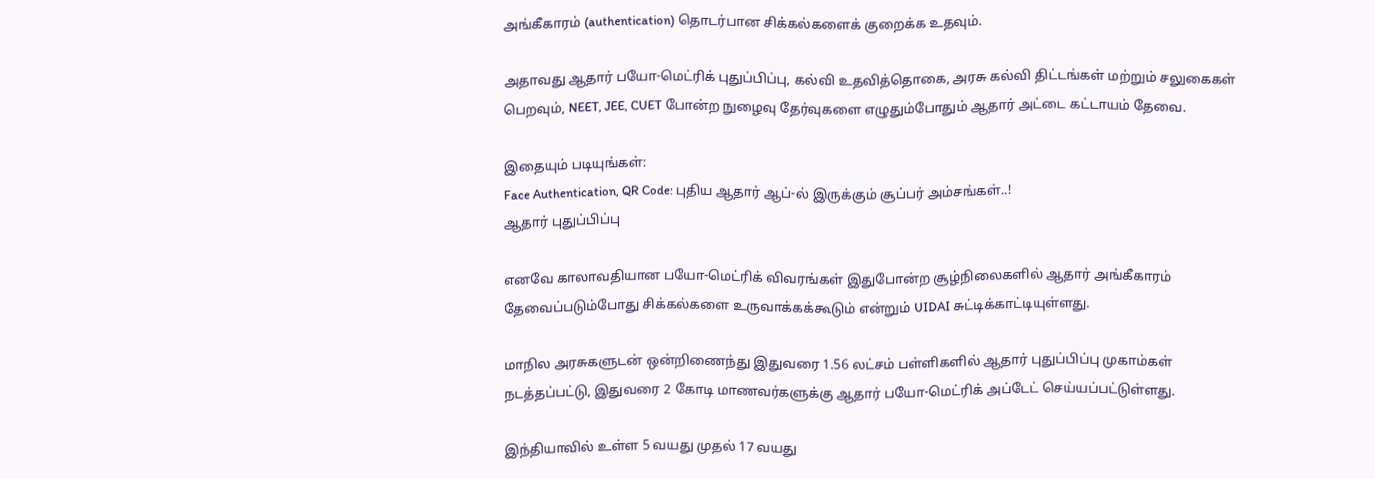அங்கீகாரம் (authentication) தொடர்பான சிக்கல்களைக் குறைக்க உதவும்.

அதாவது ஆதார் பயோ-மெட்ரிக் புதுப்பிப்பு, கல்வி உதவித்தொகை, அரசு கல்வி திட்டங்கள் மற்றும் சலுகைகள் பெறவும், NEET, JEE, CUET போன்ற நுழைவு தேர்வுகளை எழுதும்போதும் ஆதார் அட்டை கட்டாயம் தேவை.

இதையும் படியுங்கள்:
Face Authentication, QR Code: புதிய ஆதார் ஆப்-ல் இருக்கும் சூப்பர் அம்சங்கள்..!
ஆதார் புதுப்பிப்பு

எனவே காலாவதியான பயோ-மெட்ரிக் விவரங்கள் இதுபோன்ற சூழ்நிலைகளில் ஆதார் அங்கீகாரம் தேவைப்படும்போது சிக்கல்களை உருவாக்கக்கூடும் என்றும் UIDAI சுட்டிக்காட்டியுள்ளது.

மாநில அரசுகளுடன் ஒன்றிணைந்து இதுவரை 1.56 லட்சம் பள்ளிகளில் ஆதார் புதுப்பிப்பு முகாம்கள் நடத்தப்பட்டு, இதுவரை 2 கோடி மாணவர்களுக்கு ஆதார் பயோ-மெட்ரிக் அப்டேட் செய்யப்பட்டுள்ளது.

இந்தியாவில் உள்ள 5 வயது முதல் 17 வயது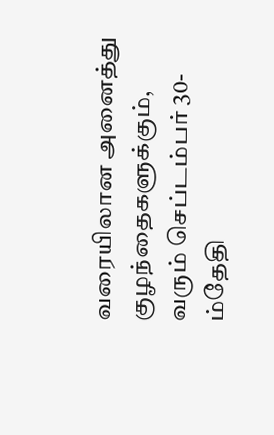வரையிலான அனைத்து குழந்தைகளுக்கும், வரும் செப்டம்பர் 30-ம்தேதி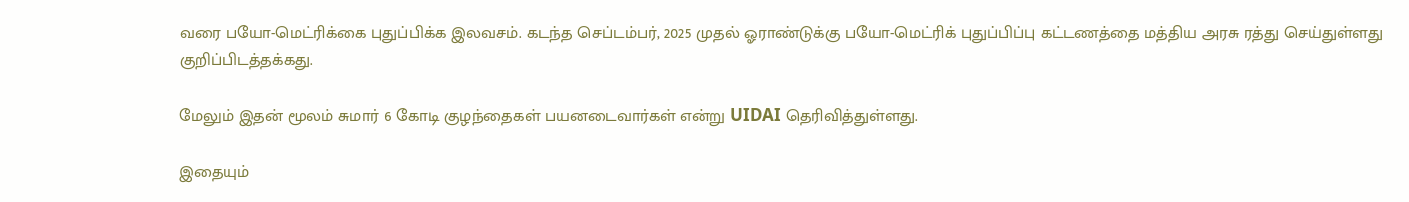வரை பயோ-மெட்ரிக்கை புதுப்பிக்க இலவசம். கடந்த செப்டம்பர், 2025 முதல் ஓராண்டுக்கு பயோ-மெட்ரிக் புதுப்பிப்பு கட்டணத்தை மத்திய அரசு ரத்து செய்துள்ளது குறிப்பிடத்தக்கது.

மேலும் இதன் மூலம் சுமார் 6 கோடி குழந்தைகள் பயனடைவார்கள் என்று UIDAI தெரிவித்துள்ளது.

இதையும்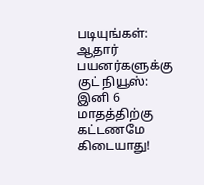படியுங்கள்:
ஆதார் பயனர்களுக்கு குட் நியூஸ்: இனி 6 மாதத்திற்கு கட்டணமே கிடையாது!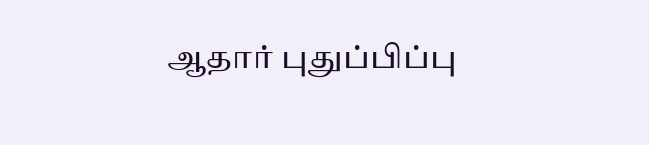ஆதார் புதுப்பிப்பு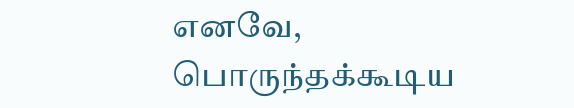எனவே, பொருந்தக்கூடிய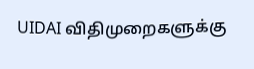UIDAI விதிமுறைகளுக்கு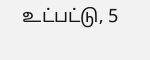உட்பட்டு, 5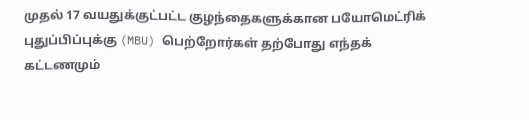முதல் 17 வயதுக்குட்பட்ட குழந்தைகளுக்கான பயோமெட்ரிக் புதுப்பிப்புக்கு (MBU) பெற்றோர்கள் தற்போது எந்தக் கட்டணமும்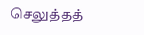செலுத்தத்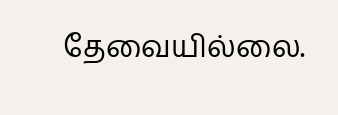தேவையில்லை.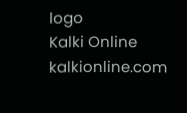logo
Kalki Online
kalkionline.com